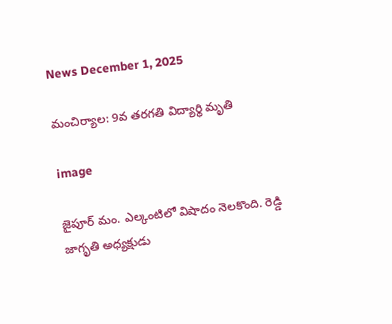News December 1, 2025

మంచిర్యాల: 9వ తరగతి విద్యార్థి మృతి

image

జైపూర్ మం. ఎల్కంటిలో విషాదం నెలకొంది. రెడ్డి జాగృతి అధ్యక్షుడు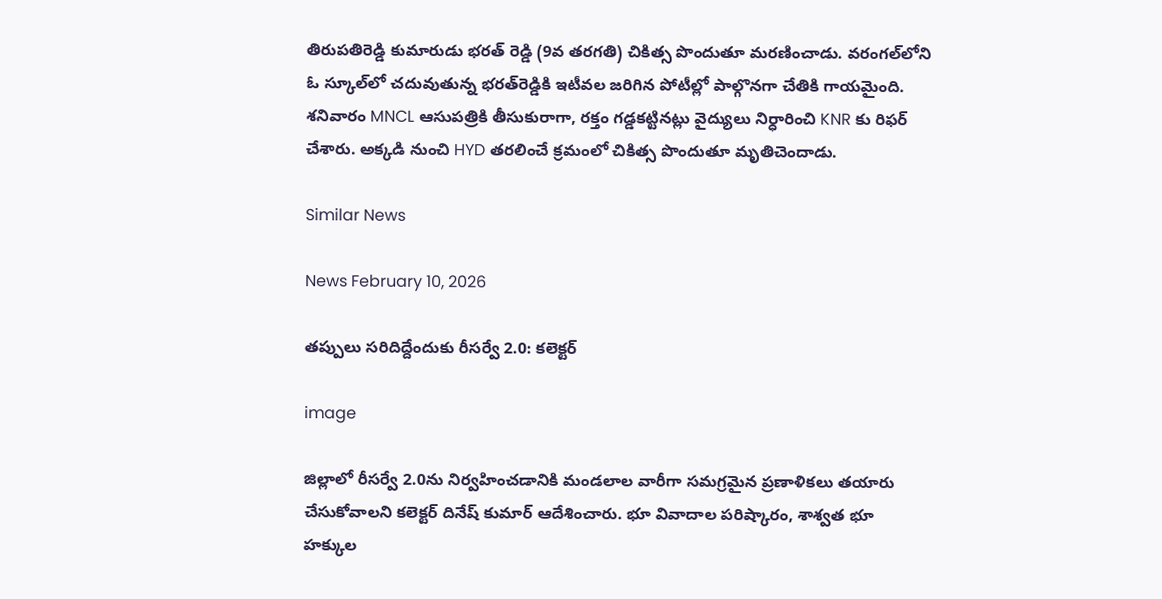తిరుపతిరెడ్డి కుమారుడు భరత్ రెడ్డి (9వ తరగతి) చికిత్స పొందుతూ మరణించాడు. వరంగల్‌లోని ఓ స్కూల్‌లో చదువుతున్న భరత్‌రెడ్డికి ఇటీవల జరిగిన పోటీల్లో పాల్గొనగా చేతికి గాయమైంది. శనివారం MNCL ఆసుపత్రికి తీసుకురాగా, రక్తం గడ్డకట్టినట్లు వైద్యులు నిర్ధారించి KNR కు రిఫర్ చేశారు. అక్కడి నుంచి HYD తరలించే క్రమంలో చికిత్స పొందుతూ మృతిచెందాడు.

Similar News

News February 10, 2026

తప్పులు సరిదిద్దేందుకు రీసర్వే 2.0: కలెక్టర్

image

జిల్లాలో రీసర్వే 2.0ను నిర్వహించడానికి మండలాల వారీగా సమగ్రమైన ప్రణాళికలు తయారు చేసుకోవాలని కలెక్టర్ దినేష్ కుమార్ ఆదేశించారు. భూ వివాదాల పరిష్కారం, శాశ్వత భూ హక్కుల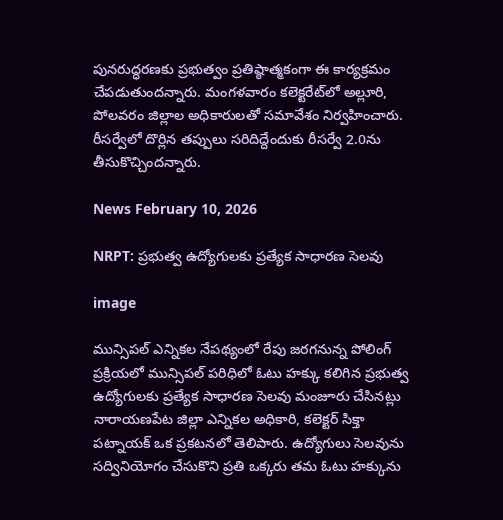పునరుద్ధరణకు ప్రభుత్వం ప్రతిష్ఠాత్మకంగా ఈ కార్యక్రమం చేపడుతుందన్నారు. మంగళవారం కలెక్టరేట్‌లో అల్లూరి, పోలవరం జిల్లాల అధికారులతో సమావేశం నిర్వహించారు. రీసర్వేలో దొర్లిన తప్పులు సరిదిద్దేందుకు రీసర్వే 2.0ను తీసుకొచ్చిందన్నారు.

News February 10, 2026

NRPT: ప్రభుత్వ ఉద్యోగులకు ప్రత్యేక సాధారణ సెలవు

image

మున్సిపల్ ఎన్నికల నేపథ్యంలో రేపు జరగనున్న పోలింగ్ ప్రక్రియలో మున్సిపల్ పరిధిలో ఓటు హక్కు కలిగిన ప్రభుత్వ ఉద్యోగులకు ప్రత్యేక సాధారణ సెలవు మంజూరు చేసినట్లు నారాయణపేట జిల్లా ఎన్నికల అధికారి, కలెక్టర్ సిక్తా పట్నాయక్ ఒక ప్రకటనలో తెలిపారు. ఉద్యోగులు సెలవును సద్వినియోగం చేసుకొని ప్రతి ఒక్కరు తమ ఓటు హక్కును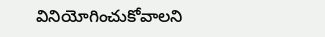వినియోగించుకోవాలని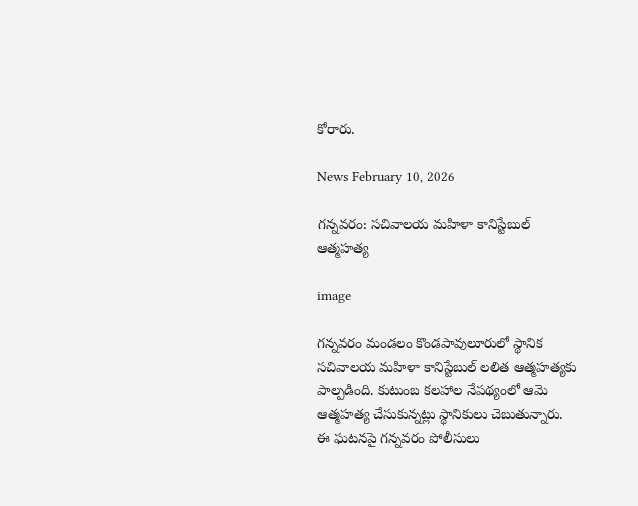కోరారు.

News February 10, 2026

గన్నవరం: సచివాలయ మహిళా కానిస్టేబుల్ ఆత్మహత్య

image

గన్నవరం మండలం కొండపావులూరులో స్థానిక సచివాలయ మహిళా కానిస్టేబుల్ లలిత ఆత్మహత్యకు పాల్పడింది. కుటుంబ కలహాల నేపథ్యంలో ఆమె ఆత్మహత్య చేసుకున్నట్లు స్థానికులు చెబుతున్నారు. ఈ ఘటనపై గన్నవరం పోలీసులు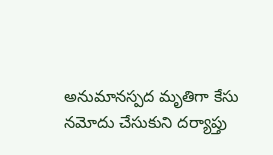అనుమానస్పద మృతిగా కేసు నమోదు చేసుకుని దర్యాప్తు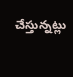చేస్తున్నట్లు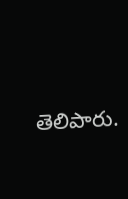తెలిపారు.